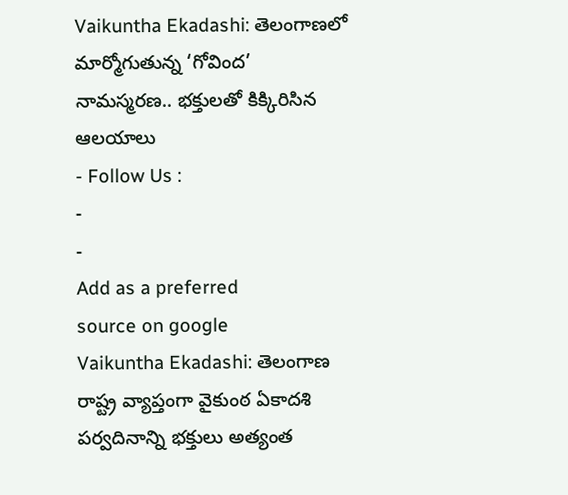Vaikuntha Ekadashi: తెలంగాణలో మార్మోగుతున్న ‘గోవింద’ నామస్మరణ.. భక్తులతో కిక్కిరిసిన ఆలయాలు
- Follow Us :
-
-
Add as a preferred
source on google
Vaikuntha Ekadashi: తెలంగాణ రాష్ట్ర వ్యాప్తంగా వైకుంఠ ఏకాదశి పర్వదినాన్ని భక్తులు అత్యంత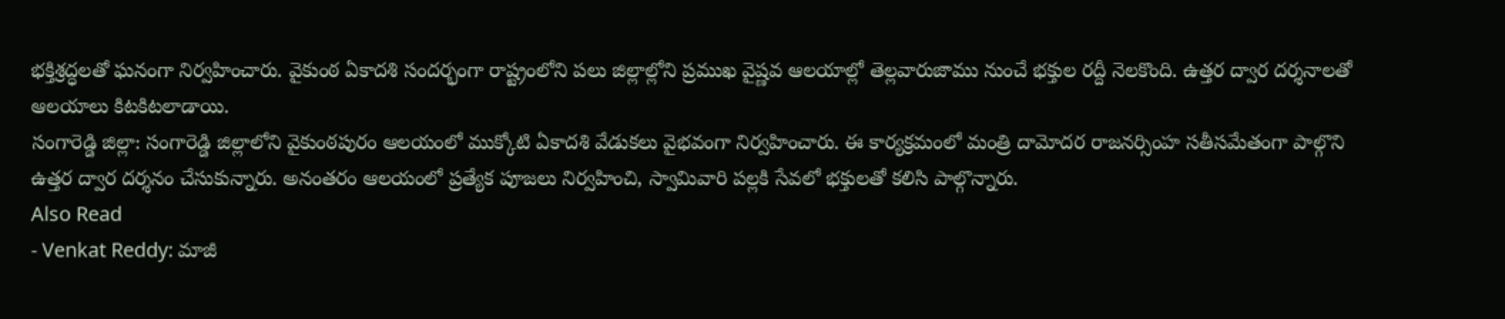భక్తిశ్రద్ధలతో ఘనంగా నిర్వహించారు. వైకుంఠ ఏకాదశి సందర్భంగా రాష్ట్రంలోని పలు జిల్లాల్లోని ప్రముఖ వైష్ణవ ఆలయాల్లో తెల్లవారుజాము నుంచే భక్తుల రద్దీ నెలకొంది. ఉత్తర ద్వార దర్శనాలతో ఆలయాలు కిటకిటలాడాయి.
సంగారెడ్డి జిల్లా: సంగారెడ్డి జిల్లాలోని వైకుంఠపురం ఆలయంలో ముక్కోటి ఏకాదశి వేడుకలు వైభవంగా నిర్వహించారు. ఈ కార్యక్రమంలో మంత్రి దామోదర రాజనర్సింహ సతీసమేతంగా పాల్గొని ఉత్తర ద్వార దర్శనం చేసుకున్నారు. అనంతరం ఆలయంలో ప్రత్యేక పూజలు నిర్వహించి, స్వామివారి పల్లకి సేవలో భక్తులతో కలిసి పాల్గొన్నారు.
Also Read
- Venkat Reddy: మాజీ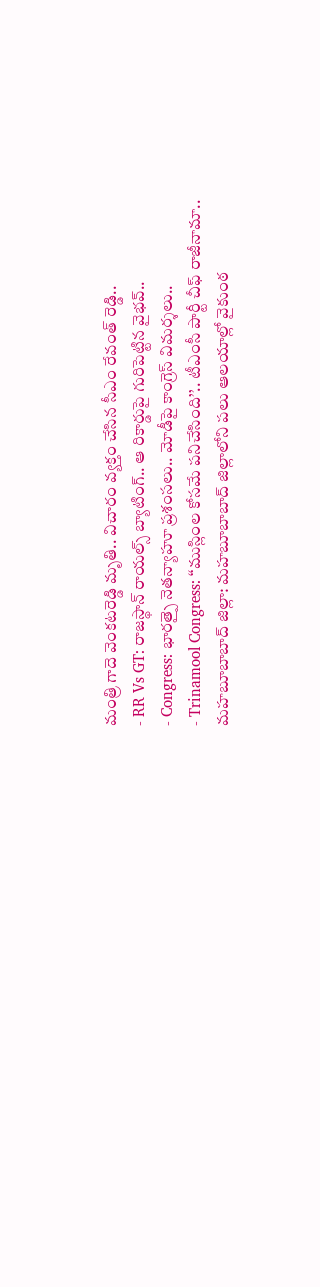మంత్రి గాదె వెంకటరెడ్డి మృతి.. విచారం వ్యక్తం చేసిన సీఎం రేవంత్ రెడ్డి..
- RR Vs GT: రాజస్థాన్ రాయల్స్ బ్యాటింగ్.. ఆ రికార్డుపై గురిపెట్టిన వైభవ్..
- Congress: భారత్పై నెతన్యాహూ ప్రశంసలు.. మోడీపై కాంగ్రెస్ విమర్శలు..
- Trinamool Congress: ‘‘ముస్లింల కోసమే పనిచేసింది’’.. టీఎంసీ పార్టీ చీఫ్ రాజీనామా..
మహబూబాబాద్ జిల్లా: మహబూబాబాద్ జిల్లాలోని పలు ఆలయాల్లో వైకుంఠ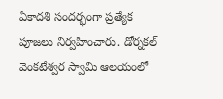ఏకాదశి సందర్భంగా ప్రత్యేక పూజలు నిర్వహించారు. డోర్నకల్ వెంకటేశ్వర స్వామి ఆలయంలో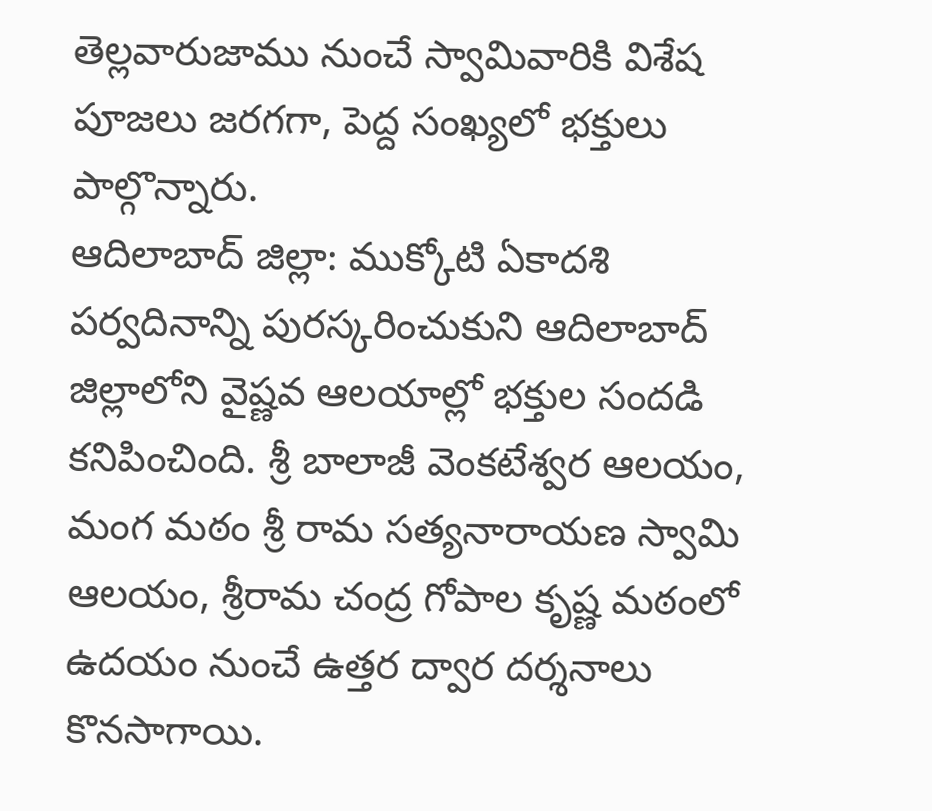తెల్లవారుజాము నుంచే స్వామివారికి విశేష పూజలు జరగగా, పెద్ద సంఖ్యలో భక్తులు పాల్గొన్నారు.
ఆదిలాబాద్ జిల్లా: ముక్కోటి ఏకాదశి పర్వదినాన్ని పురస్కరించుకుని ఆదిలాబాద్ జిల్లాలోని వైష్ణవ ఆలయాల్లో భక్తుల సందడి కనిపించింది. శ్రీ బాలాజీ వెంకటేశ్వర ఆలయం, మంగ మఠం శ్రీ రామ సత్యనారాయణ స్వామి ఆలయం, శ్రీరామ చంద్ర గోపాల కృష్ణ మఠంలో ఉదయం నుంచే ఉత్తర ద్వార దర్శనాలు కొనసాగాయి.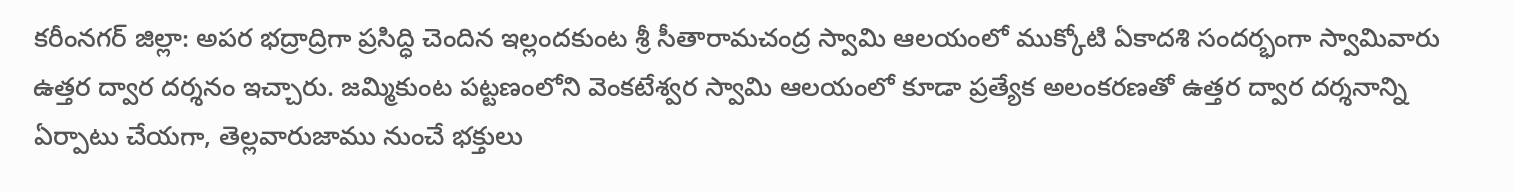కరీంనగర్ జిల్లా: అపర భద్రాద్రిగా ప్రసిద్ధి చెందిన ఇల్లందకుంట శ్రీ సీతారామచంద్ర స్వామి ఆలయంలో ముక్కోటి ఏకాదశి సందర్భంగా స్వామివారు ఉత్తర ద్వార దర్శనం ఇచ్చారు. జమ్మికుంట పట్టణంలోని వెంకటేశ్వర స్వామి ఆలయంలో కూడా ప్రత్యేక అలంకరణతో ఉత్తర ద్వార దర్శనాన్ని ఏర్పాటు చేయగా, తెల్లవారుజాము నుంచే భక్తులు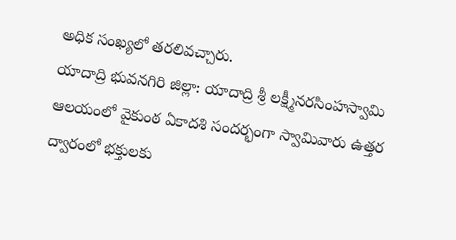అధిక సంఖ్యలో తరలివచ్చారు.
యాదాద్రి భువనగిరి జిల్లా: యాదాద్రి శ్రీ లక్ష్మీనరసింహస్వామి ఆలయంలో వైకుంఠ ఏకాదశి సందర్భంగా స్వామివారు ఉత్తర ద్వారంలో భక్తులకు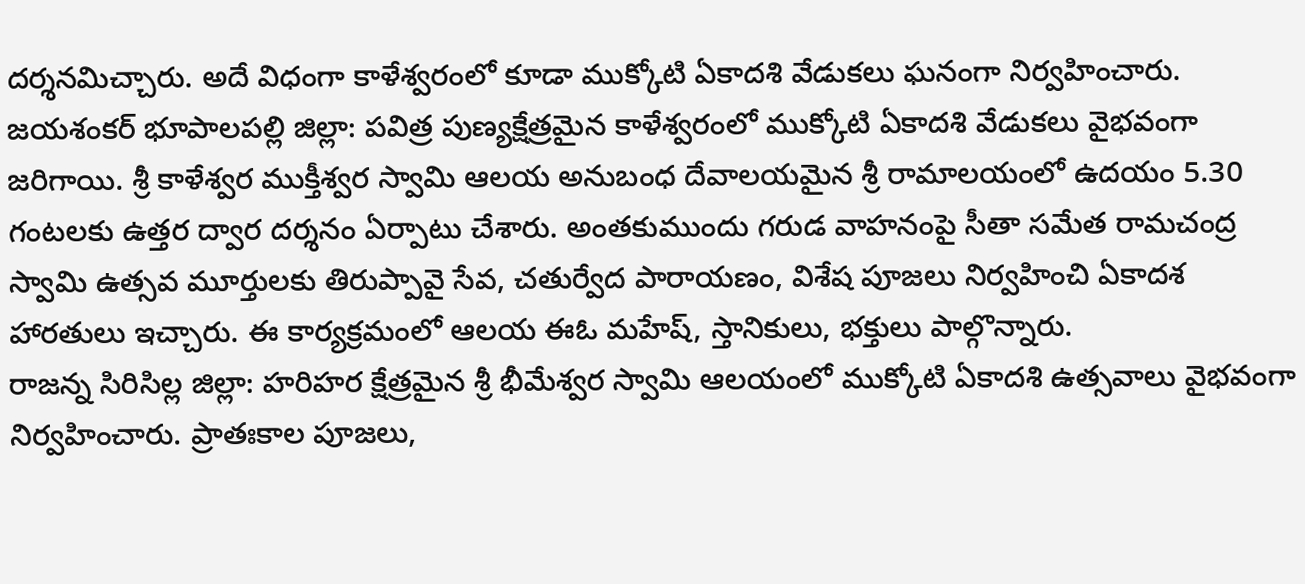దర్శనమిచ్చారు. అదే విధంగా కాళేశ్వరంలో కూడా ముక్కోటి ఏకాదశి వేడుకలు ఘనంగా నిర్వహించారు.
జయశంకర్ భూపాలపల్లి జిల్లా: పవిత్ర పుణ్యక్షేత్రమైన కాళేశ్వరంలో ముక్కోటి ఏకాదశి వేడుకలు వైభవంగా జరిగాయి. శ్రీ కాళేశ్వర ముక్తీశ్వర స్వామి ఆలయ అనుబంధ దేవాలయమైన శ్రీ రామాలయంలో ఉదయం 5.30 గంటలకు ఉత్తర ద్వార దర్శనం ఏర్పాటు చేశారు. అంతకుముందు గరుడ వాహనంపై సీతా సమేత రామచంద్ర స్వామి ఉత్సవ మూర్తులకు తిరుప్పావై సేవ, చతుర్వేద పారాయణం, విశేష పూజలు నిర్వహించి ఏకాదశ హారతులు ఇచ్చారు. ఈ కార్యక్రమంలో ఆలయ ఈఓ మహేష్, స్తానికులు, భక్తులు పాల్గొన్నారు.
రాజన్న సిరిసిల్ల జిల్లా: హరిహర క్షేత్రమైన శ్రీ భీమేశ్వర స్వామి ఆలయంలో ముక్కోటి ఏకాదశి ఉత్సవాలు వైభవంగా నిర్వహించారు. ప్రాతఃకాల పూజలు,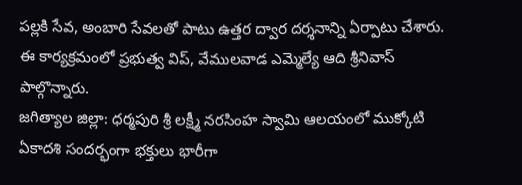పల్లకి సేవ, అంబారి సేవలతో పాటు ఉత్తర ద్వార దర్శనాన్ని ఏర్పాటు చేశారు. ఈ కార్యక్రమంలో ప్రభుత్వ విప్, వేములవాడ ఎమ్మెల్యే ఆది శ్రీనివాస్ పాల్గొన్నారు.
జగిత్యాల జిల్లా: ధర్మపురి శ్రీ లక్ష్మీ నరసింహ స్వామి ఆలయంలో ముక్కోటి ఏకాదశి సందర్భంగా భక్తులు భారీగా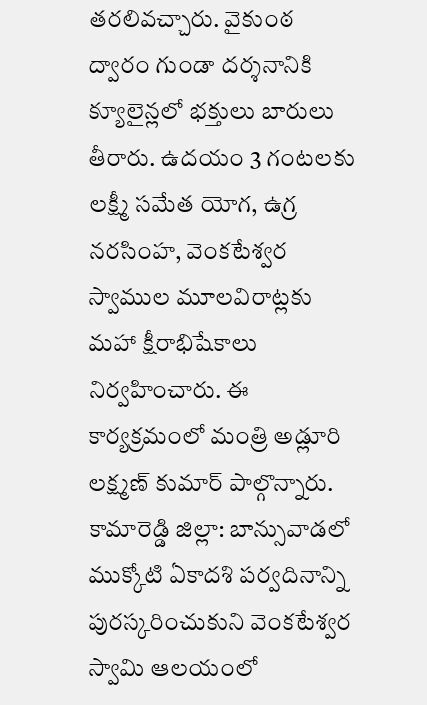తరలివచ్చారు. వైకుంఠ ద్వారం గుండా దర్శనానికి క్యూలైన్లలో భక్తులు బారులు తీరారు. ఉదయం 3 గంటలకు లక్ష్మీ సమేత యోగ, ఉగ్ర నరసింహ, వెంకటేశ్వర స్వాముల మూలవిరాట్లకు మహా క్షీరాభిషేకాలు నిర్వహించారు. ఈ కార్యక్రమంలో మంత్రి అడ్లూరి లక్ష్మణ్ కుమార్ పాల్గొన్నారు.
కామారెడ్డి జిల్లా: బాన్సువాడలో ముక్కోటి ఏకాదశి పర్వదినాన్ని పురస్కరించుకుని వెంకటేశ్వర స్వామి ఆలయంలో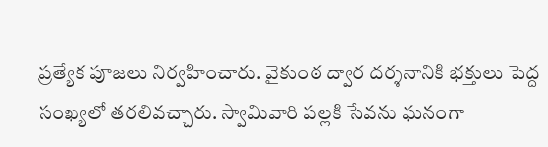ప్రత్యేక పూజలు నిర్వహించారు. వైకుంఠ ద్వార దర్శనానికి భక్తులు పెద్ద సంఖ్యలో తరలివచ్చారు. స్వామివారి పల్లకి సేవను ఘనంగా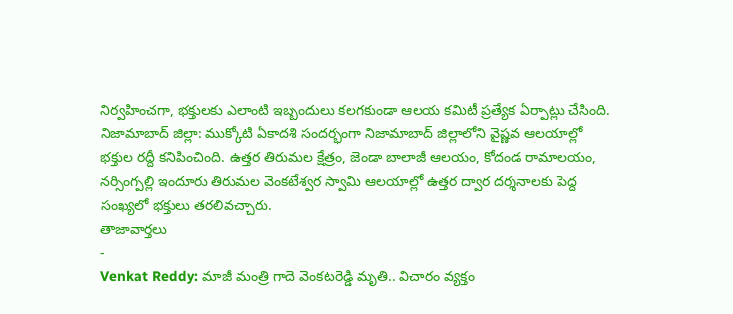నిర్వహించగా, భక్తులకు ఎలాంటి ఇబ్బందులు కలగకుండా ఆలయ కమిటీ ప్రత్యేక ఏర్పాట్లు చేసింది.
నిజామాబాద్ జిల్లా: ముక్కోటి ఏకాదశి సందర్భంగా నిజామాబాద్ జిల్లాలోని వైష్ణవ ఆలయాల్లో భక్తుల రద్దీ కనిపించింది. ఉత్తర తిరుమల క్షేత్రం, జెండా బాలాజీ ఆలయం, కోదండ రామాలయం, నర్సింగ్పల్లి ఇందూరు తిరుమల వెంకటేశ్వర స్వామి ఆలయాల్లో ఉత్తర ద్వార దర్శనాలకు పెద్ద సంఖ్యలో భక్తులు తరలివచ్చారు.
తాజావార్తలు
-
Venkat Reddy: మాజీ మంత్రి గాదె వెంకటరెడ్డి మృతి.. విచారం వ్యక్తం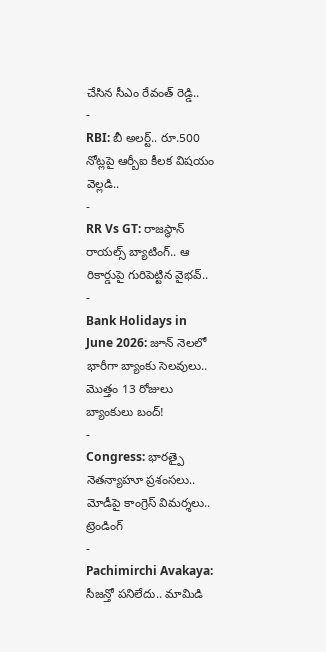చేసిన సీఎం రేవంత్ రెడ్డి..
-
RBI: బీ అలర్ట్.. రూ.500 నోట్లపై ఆర్బీఐ కీలక విషయం వెల్లడి..
-
RR Vs GT: రాజస్థాన్ రాయల్స్ బ్యాటింగ్.. ఆ రికార్డుపై గురిపెట్టిన వైభవ్..
-
Bank Holidays in June 2026: జూన్ నెలలో భారీగా బ్యాంకు సెలవులు.. మొత్తం 13 రోజులు బ్యాంకులు బంద్!
-
Congress: భారత్పై నెతన్యాహూ ప్రశంసలు.. మోడీపై కాంగ్రెస్ విమర్శలు..
ట్రెండింగ్
-
Pachimirchi Avakaya: సీజన్తో పనిలేదు.. మామిడి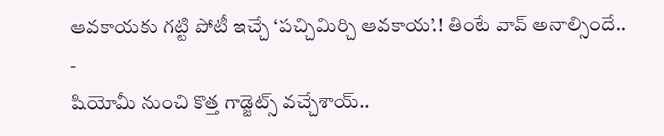ఆవకాయకు గట్టి పోటీ ఇచ్చే ‘పచ్చిమిర్చి ఆవకాయ’.! తింటే వావ్ అనాల్సిందే..
-
షియోమీ నుంచి కొత్త గాడ్జెట్స్ వచ్చేశాయ్..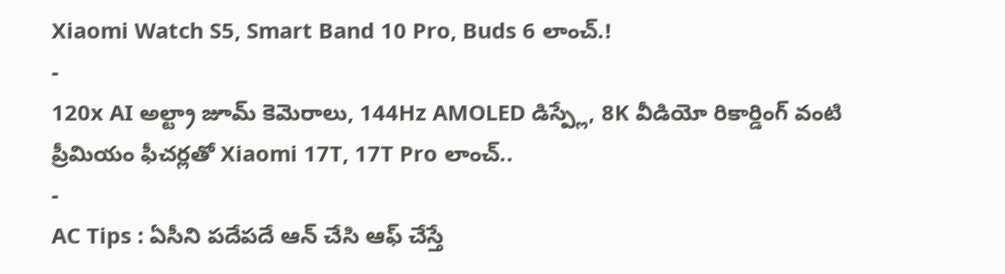Xiaomi Watch S5, Smart Band 10 Pro, Buds 6 లాంచ్.!
-
120x AI అల్ట్రా జూమ్ కెమెరాలు, 144Hz AMOLED డిస్ప్లే, 8K వీడియో రికార్డింగ్ వంటి ప్రీమియం ఫీచర్లతో Xiaomi 17T, 17T Pro లాంచ్..
-
AC Tips : ఏసీని పదేపదే ఆన్ చేసి ఆఫ్ చేస్తే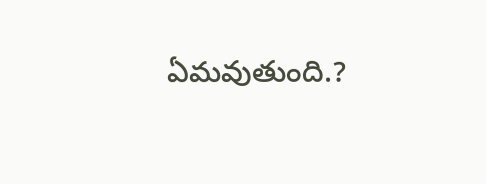ఏమవుతుంది.?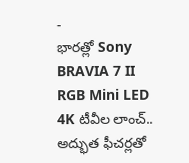-
భారత్లో Sony BRAVIA 7 II RGB Mini LED 4K టీవీల లాంచ్.. అద్భుత ఫీచర్లతో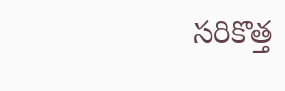సరికొత్త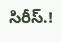సిరీస్.!